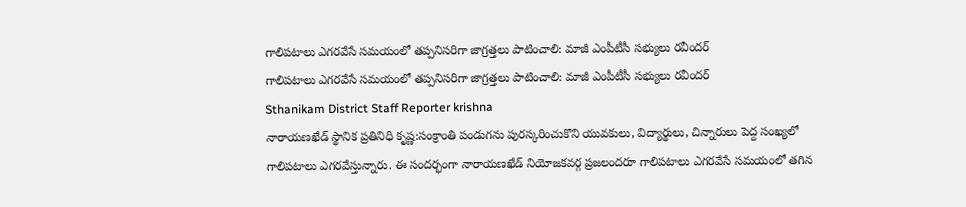గాలిపటాలు ఎగరవేసే సమయంలో తప్పనిసరిగా జాగ్రత్తలు పాటించాలి: మాజీ ఎంపీటీసీ సభ్యులు రవీందర్
గాలిపటాలు ఎగరవేసే సమయంలో తప్పనిసరిగా జాగ్రత్తలు పాటించాలి: మాజీ ఎంపీటీసీ సభ్యులు రవీందర్
Sthanikam District Staff Reporter krishna
నారాయణఖేడ్ స్థానిక ప్రతినిధి కృష్ణ:సంక్రాంతి పండుగను పురస్కరించుకొని యువకులు, విద్యార్థులు, చిన్నారులు పెద్ద సంఖ్యలో గాలిపటాలు ఎగరవేస్తున్నారు. ఈ సందర్భంగా నారాయణఖేడ్ నియోజకవర్గ ప్రజలందరూ గాలిపటాలు ఎగరవేసే సమయంలో తగిన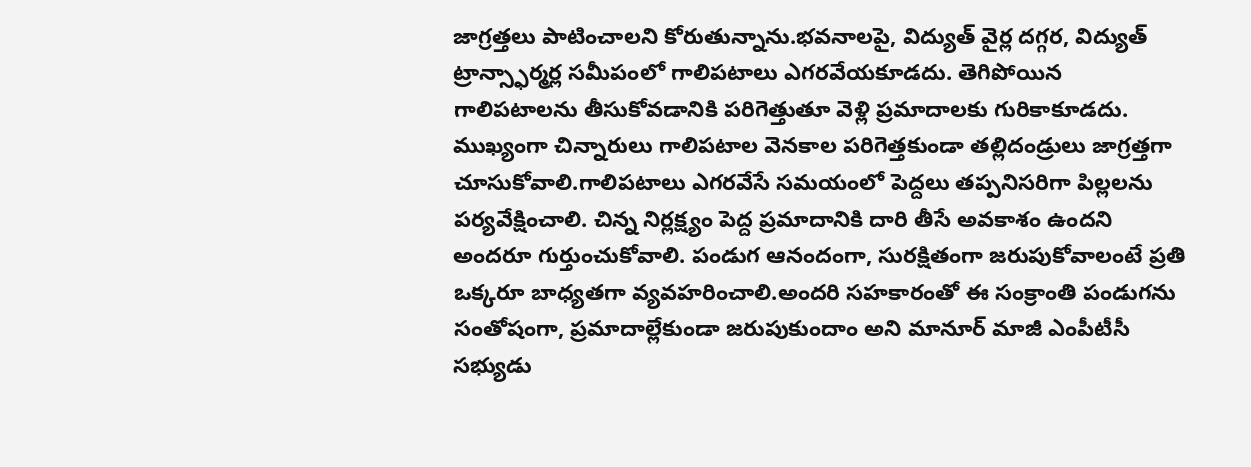జాగ్రత్తలు పాటించాలని కోరుతున్నాను.భవనాలపై, విద్యుత్ వైర్ల దగ్గర, విద్యుత్ ట్రాన్స్ఫార్మర్ల సమీపంలో గాలిపటాలు ఎగరవేయకూడదు. తెగిపోయిన గాలిపటాలను తీసుకోవడానికి పరిగెత్తుతూ వెళ్లి ప్రమాదాలకు గురికాకూడదు. ముఖ్యంగా చిన్నారులు గాలిపటాల వెనకాల పరిగెత్తకుండా తల్లిదండ్రులు జాగ్రత్తగా చూసుకోవాలి.గాలిపటాలు ఎగరవేసే సమయంలో పెద్దలు తప్పనిసరిగా పిల్లలను పర్యవేక్షించాలి. చిన్న నిర్లక్ష్యం పెద్ద ప్రమాదానికి దారి తీసే అవకాశం ఉందని అందరూ గుర్తుంచుకోవాలి. పండుగ ఆనందంగా, సురక్షితంగా జరుపుకోవాలంటే ప్రతి ఒక్కరూ బాధ్యతగా వ్యవహరించాలి.అందరి సహకారంతో ఈ సంక్రాంతి పండుగను సంతోషంగా, ప్రమాదాల్లేకుండా జరుపుకుందాం అని మానూర్ మాజీ ఎంపీటీసీ సభ్యుడు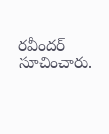రవీందర్ సూచించారు.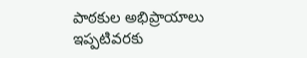పాఠకుల అభిప్రాయాలు
ఇప్పటివరకు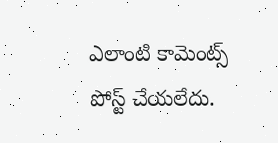ఎలాంటి కామెంట్స్ పోస్ట్ చేయలేదు.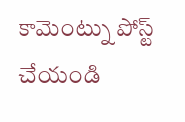కామెంట్ను పోస్ట్ చేయండి